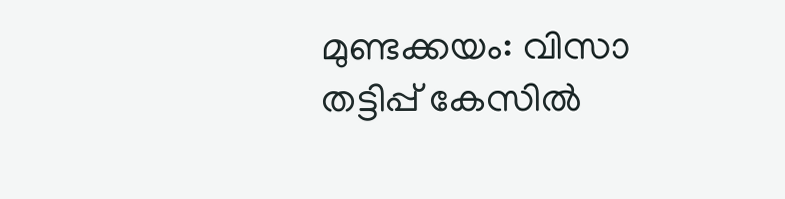മുണ്ടക്കയം: വിസാ തട്ടിപ്പ് കേസിൽ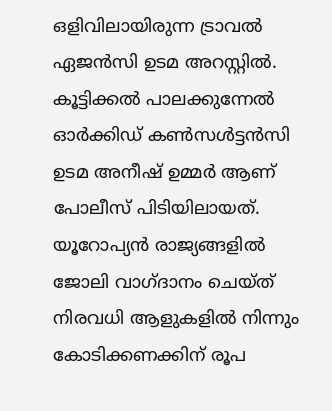ഒളിവിലായിരുന്ന ട്രാവൽ ഏജൻസി ഉടമ അറസ്റ്റിൽ. കൂട്ടിക്കൽ പാലക്കുന്നേൽ ഓർക്കിഡ് കൺസൾട്ടൻസി ഉടമ അനീഷ് ഉമ്മർ ആണ് പോലീസ് പിടിയിലായത്. യൂറോപ്യൻ രാജ്യങ്ങളിൽ ജോലി വാഗ്ദാനം ചെയ്ത് നിരവധി ആളുകളിൽ നിന്നും കോടിക്കണക്കിന് രൂപ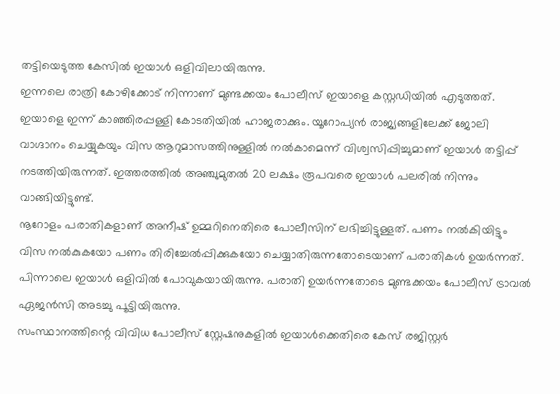തട്ടിയെടുത്ത കേസിൽ ഇയാൾ ഒളിവിലായിരുന്നു.
ഇന്നലെ രാത്രി കോഴിക്കോട് നിന്നാണ് മുണ്ടക്കയം പോലീസ് ഇയാളെ കസ്റ്റഡിയിൽ എടുത്തത്. ഇയാളെ ഇന്ന് കാഞ്ഞിരപ്പള്ളി കോടതിയിൽ ഹാജരാക്കും. യൂറോപ്യൻ രാജ്യങ്ങളിലേക്ക് ജോലി വാഗ്ദാനം ചെയ്യുകയും വിസ ആറുമാസത്തിനുള്ളിൽ നൽകാമെന്ന് വിശ്വസിപ്പിച്ചുമാണ് ഇയാൾ തട്ടിപ്പ് നടത്തിയിരുന്നത്. ഇത്തരത്തിൽ അഞ്ചുമുതൽ 20 ലക്ഷം രൂപവരെ ഇയാൾ പലരിൽ നിന്നും വാങ്ങിയിട്ടുണ്ട്.
നൂറോളം പരാതികളാണ് അനീഷ് ഉമ്മറിനെതിരെ പോലീസിന് ലഭിച്ചിട്ടുള്ളത്. പണം നൽകിയിട്ടും വിസ നൽകുകയോ പണം തിരിച്ചേൽപ്പിക്കുകയോ ചെയ്യാതിരുന്നതോടെയാണ് പരാതികൾ ഉയർന്നത്. പിന്നാലെ ഇയാൾ ഒളിവിൽ പോവുകയായിരുന്നു. പരാതി ഉയർന്നതോടെ മുണ്ടക്കയം പോലീസ് ട്രാവൽ ഏജൻസി അടച്ചു പൂട്ടിയിരുന്നു.
സംസ്ഥാനത്തിന്റെ വിവിധ പോലീസ് സ്റ്റേഷനുകളിൽ ഇയാൾക്കെതിരെ കേസ് രജിസ്റ്റർ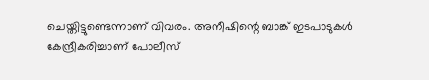ചെയ്തിട്ടുണ്ടെന്നാണ് വിവരം. അനീഷിന്റെ ബാങ്ക് ഇടപാടുകൾ കേന്ദ്രീകരിച്ചാണ് പോലീസ്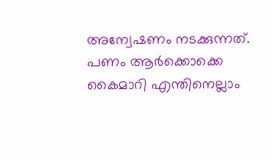അന്വേഷണം നടക്കുന്നത്. പണം ആർക്കൊക്കെ കൈമാറി എന്തിനെല്ലാം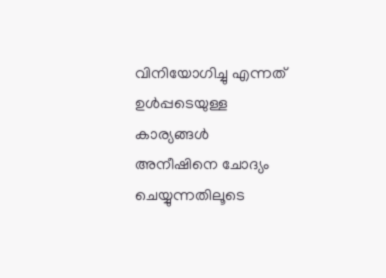വിനിയോഗിച്ചു എന്നത് ഉൾപ്പടെയുള്ള കാര്യങ്ങൾ അനീഷിനെ ചോദ്യം ചെയ്യുന്നതിലൂടെ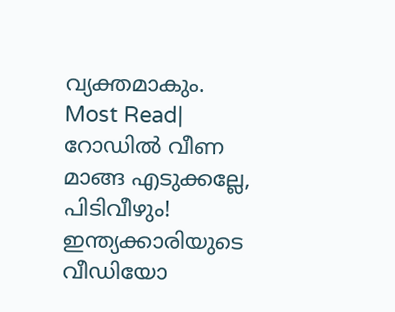വ്യക്തമാകും.
Most Read| റോഡിൽ വീണ മാങ്ങ എടുക്കല്ലേ, പിടിവീഴും! ഇന്ത്യക്കാരിയുടെ വീഡിയോ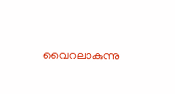വൈറലാകുന്നു